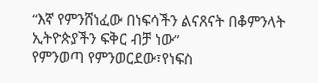“እኛ የምንሸነፈው በነፍሳችን ልናጸናት በቆምንላት ኢትዮጵያችን ፍቅር ብቻ ነው”
የምንወጣ የምንወርደው፣የነፍስ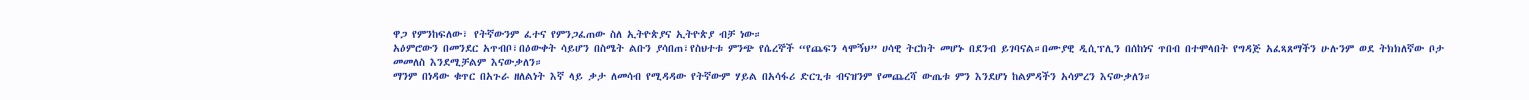ዋጋ የምንከፍለው፣ የትኛውንም ፈተና የምንጋፈጠው ስለ ኢትዮጵያና ኢትዮጵያ ብቻ ነው።
አዕምሮውን በመንደር አጥብቦ፣በዕውቀት ሳይሆን በስሜት ልቡን ያሳበጠ፣የስህተቱ ምንጭ የሴረኞች “የጨፍን ላሞኝህ” ሀሳዊ ትርክት መሆኑ በደንብ ይገባናል።በሙያዊ ዲሲፕሊን በሰከነና ጥበብ በተሞላበት የግዳጅ አፈጻጸማችን ሁሉንም ወደ ትክክለኛው ቦታ መመለስ እንደሚቻልም እናውቃለን።
ማንም በነዳው ቁጥር በአጉራ ዘለልነት እኛ ላይ ቃታ ለመሳብ የሚዳዳው የትኛውም ሃይል በአሳፋሪ ድርጊቱ ብናዝንም የመጨረሻ ውጤቱ ምን እንደሆነ ከልምዳችን አሳምረን እናውቃለን።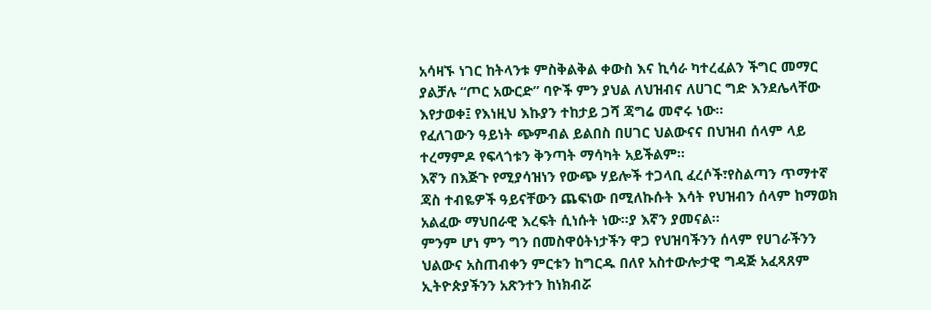አሳዛኙ ነገር ከትላንቱ ምስቅልቅል ቀውስ እና ኪሳራ ካተረፈልን ችግር መማር ያልቻሉ “ጦር አውርድ” ባዮች ምን ያህል ለህዝብና ለሀገር ግድ እንደሌላቸው እየታወቀ፤ የእነዚህ እኩያን ተከታይ ጋሻ ጃግሬ መኖሩ ነው።
የፈለገውን ዓይነት ጭምብል ይልበስ በሀገር ህልውናና በህዝብ ሰላም ላይ ተረማምዶ የፍላጎቱን ቅንጣት ማሳካት አይችልም።
እኛን በእጅጉ የሚያሳዝነን የውጭ ሃይሎች ተጋላቢ ፈረሶች፣የስልጣን ጥማተኛ ጃስ ተብዬዎች ዓይናቸውን ጨፍነው በሚለኩሱት እሳት የህዝብን ሰላም ከማወክ አልፈው ማህበራዊ እረፍት ሲነሱት ነው።ያ እኛን ያመናል።
ምንም ሆነ ምን ግን በመስዋዕትነታችን ዋጋ የህዝባችንን ሰላም የሀገራችንን ህልውና አስጠብቀን ምርቱን ከግርዱ በለየ አስተውሎታዊ ግዳጅ አፈጻጸም ኢትዮጵያችንን አጽንተን ከነክብሯ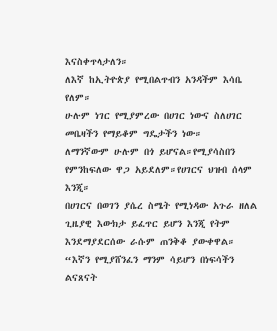እናስቀጥላታለን።
ለእኛ ከኢትዮጵያ የሚበልጥብን አንዳችም እሳቤ የለም።
ሁሉም ነገር የሚያምረው በሀገር ነውና ስለሀገር መቤዛችን የማይቆም ግዴታችን ነው።
ለማንኛውም ሁሉም በጎ ይሆናል።የሚያሳስበን የምንከፍለው ዋጋ አይደለም።የሀገርና ህዝብ ሰላም እንጂ።
በሀገርና በወገን ያሴረ ስሜት የሚነዳው አጉራ ዘለል ጊዜያዊ እውክታ ይፈጥር ይሆን እንጂ የትም እንደማያደርሰው ራሱም ጠንቅቆ ያውቀዋል።
“እኛን የሚያሸንፈን ማንም ሳይሆን በነፍሳችን ልናጸናት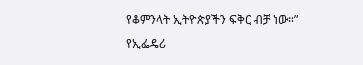የቆምንላት ኢትዮጵያችን ፍቅር ብቻ ነው።”
የኢፌዴሪ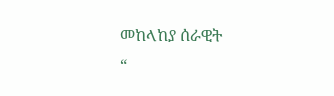መከላከያ ሰራዊት
“